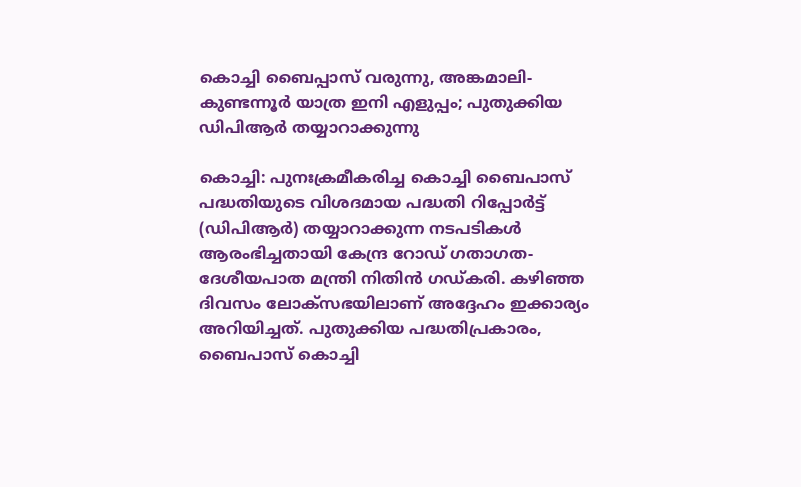കൊച്ചി ബൈപ്പാസ് വരുന്നു, അങ്കമാലി-കുണ്ടന്നൂർ യാത്ര ഇനി എളുപ്പം; പുതുക്കിയ ഡിപിആർ തയ്യാറാക്കുന്നു

കൊച്ചി: പുനഃക്രമീകരിച്ച കൊച്ചി ബൈപാസ് പദ്ധതിയുടെ വിശദമായ പദ്ധതി റിപ്പോർട്ട് (ഡിപിആർ) തയ്യാറാക്കുന്ന നടപടികൾ ആരംഭിച്ചതായി കേന്ദ്ര റോഡ് ഗതാഗത-ദേശീയപാത മന്ത്രി നിതിൻ ഗഡ്‌കരി. കഴിഞ്ഞ ദിവസം ലോക്‌സഭയിലാണ് അദ്ദേഹം ഇക്കാര്യം അറിയിച്ചത്. പുതുക്കിയ പദ്ധതിപ്രകാരം, ബൈപാസ് കൊച്ചി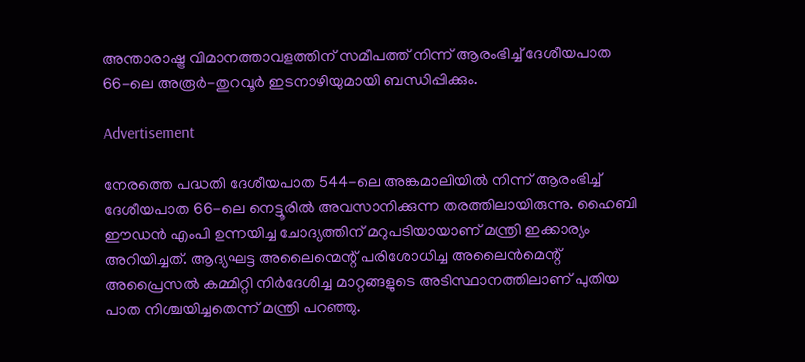അന്താരാഷ്ട്ര വിമാനത്താവളത്തിന് സമീപത്ത് നിന്ന് ആരംഭിച്ച് ദേശീയപാത 66-ലെ അരൂർ-തുറവൂർ ഇടനാഴിയുമായി ബന്ധിപ്പിക്കും.

Advertisement

നേരത്തെ പദ്ധതി ദേശീയപാത 544-ലെ അങ്കമാലിയിൽ നിന്ന് ആരംഭിച്ച് ദേശീയപാത 66-ലെ നെട്ടൂരിൽ അവസാനിക്കുന്ന തരത്തിലായിരുന്നു. ഹൈബി ഈഡൻ എംപി ഉന്നയിച്ച ചോദ്യത്തിന് മറുപടിയായാണ് മന്ത്രി ഇക്കാര്യം അറിയിച്ചത്. ആദ്യഘട്ട അലൈന്മെന്റ് പരിശോധിച്ച അലൈൻമെന്റ് അപ്രൈസൽ കമ്മിറ്റി നിർദേശിച്ച മാറ്റങ്ങളുടെ അടിസ്ഥാനത്തിലാണ് പുതിയ പാത നിശ്ചയിച്ചതെന്ന് മന്ത്രി പറഞ്ഞു.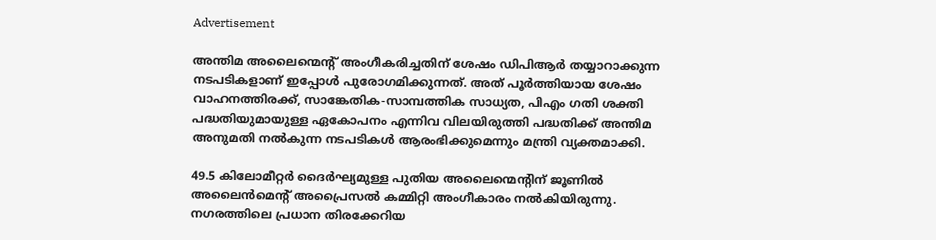Advertisement

അന്തിമ അലൈന്മെന്റ് അംഗീകരിച്ചതിന് ശേഷം ഡിപിആർ തയ്യാറാക്കുന്ന നടപടികളാണ് ഇപ്പോൾ പുരോഗമിക്കുന്നത്. അത് പൂർത്തിയായ ശേഷം വാഹനത്തിരക്ക്, സാങ്കേതിക-സാമ്പത്തിക സാധ്യത, പിഎം ഗതി ശക്തി പദ്ധതിയുമായുള്ള ഏകോപനം എന്നിവ വിലയിരുത്തി പദ്ധതിക്ക് അന്തിമ അനുമതി നൽകുന്ന നടപടികൾ ആരംഭിക്കുമെന്നും മന്ത്രി വ്യക്തമാക്കി.

49.5 കിലോമീറ്റർ ദൈർഘ്യമുള്ള പുതിയ അലൈന്മെന്റിന് ജൂണിൽ അലൈൻമെന്റ് അപ്രൈസൽ കമ്മിറ്റി അംഗീകാരം നൽകിയിരുന്നു. നഗരത്തിലെ പ്രധാന തിരക്കേറിയ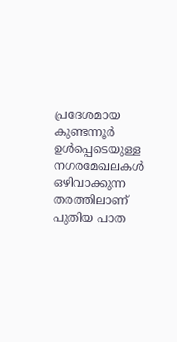പ്രദേശമായ കുണ്ടന്നൂർ ഉൾപ്പെടെയുള്ള നഗരമേഖലകൾ ഒഴിവാക്കുന്ന തരത്തിലാണ് പുതിയ പാത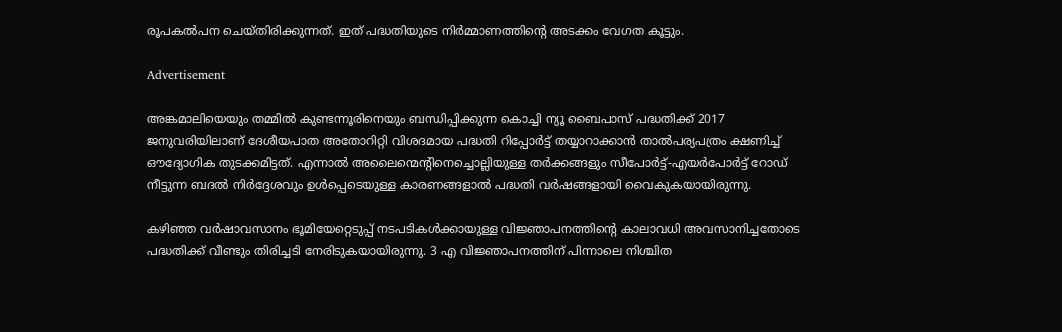രൂപകൽപന ചെയ്‌തിരിക്കുന്നത്. ഇത് പദ്ധതിയുടെ നിർമ്മാണത്തിന്റെ അടക്കം വേഗത കൂട്ടും.

Advertisement

അങ്കമാലിയെയും തമ്മിൽ കുണ്ടന്നൂരിനെയും ബന്ധിപ്പിക്കുന്ന കൊച്ചി ന്യൂ ബൈപാസ് പദ്ധതിക്ക് 2017 ജനുവരിയിലാണ് ദേശീയപാത അതോറിറ്റി വിശദമായ പദ്ധതി റിപ്പോർട്ട് തയ്യാറാക്കാൻ താൽപര്യപത്രം ക്ഷണിച്ച് ഔദ്യോഗിക തുടക്കമിട്ടത്. എന്നാൽ അലൈന്മെന്റിനെച്ചൊല്ലിയുള്ള തർക്കങ്ങളും സീപോർട്ട്-എയർപോർട്ട് റോഡ് നീട്ടുന്ന ബദൽ നിർദ്ദേശവും ഉൾപ്പെടെയുള്ള കാരണങ്ങളാൽ പദ്ധതി വർഷങ്ങളായി വൈകുകയായിരുന്നു.

കഴിഞ്ഞ വർഷാവസാനം ഭൂമിയേറ്റെടുപ്പ് നടപടികൾക്കായുള്ള വിജ്ഞാപനത്തിന്റെ കാലാവധി അവസാനിച്ചതോടെ പദ്ധതിക്ക് വീണ്ടും തിരിച്ചടി നേരിടുകയായിരുന്നു. 3 എ വിജ്ഞാപനത്തിന് പിന്നാലെ നിശ്ചിത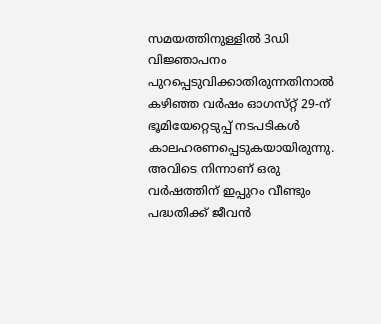സമയത്തിനുള്ളിൽ 3ഡി വിജ്ഞാപനം പുറപ്പെടുവിക്കാതിരുന്നതിനാൽ കഴിഞ്ഞ വർഷം ഓഗസ്‌റ്റ് 29-ന് ഭൂമിയേറ്റെടുപ്പ് നടപടികൾ കാലഹരണപ്പെടുകയായിരുന്നു. അവിടെ നിന്നാണ് ഒരു വർഷത്തിന് ഇപ്പുറം വീണ്ടും പദ്ധതിക്ക് ജീവൻ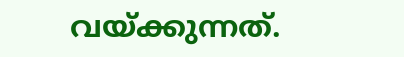വയ്ക്കുന്നത്.